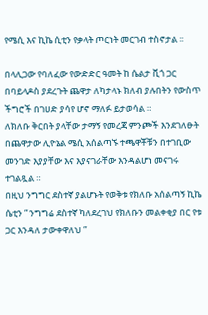የሜሲ እና ኪኬ ሲቲን የቃላት ጦርነት መርገብ ተስኖታል ፡፡

በላሊጋው የባለፈው የውድድር ዓመት ከ ሴልታ ቪጎ ጋር በባይላዶስ ያደረጉት ጨዋታ ለካታላኑ ክለብ ያሉበትን የውስጥ ችግሮች በገሀድ ያሳየ ሆኖ ማለፉ ይታወሳል ።
ለክለቡ ቅርበት ያላቸው ታማኝ የመረጃ ምንጮች እንደገለፁት በጨዋታው ሊዮኔል ሜሲ አሰልጣኙ ተጫዋቾቹን በተገቢው መንገድ እያያቸው እና እያናገራቸው እንዳልሆነ መናገሩ ተገልጿል ።
በዚህ ንግግር ደስተኛ ያልሆኑት የወቅቱ የክለቡ አሰልጣኝ ኪኬ ሴቲን ” ንግግሬ ደስተኛ ካለደረገህ የክለቡን መልቀቂያ በር የቱ ጋር እንዳለ ታውቀዋለህ ”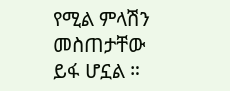የሚል ምላሽን መስጠታቸው ይፋ ሆኗል ።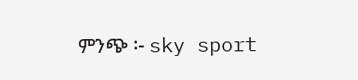ምንጭ ፡- sky sport